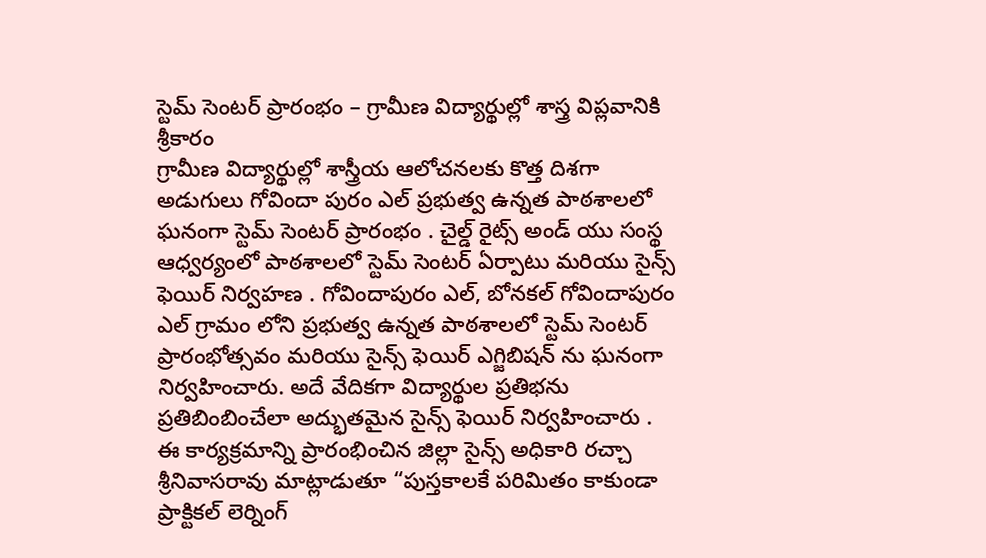స్టెమ్ సెంటర్ ప్రారంభం – గ్రామీణ విద్యార్థుల్లో శాస్త్ర విప్లవానికి శ్రీకారం
గ్రామీణ విద్యార్థుల్లో శాస్త్రీయ ఆలోచనలకు కొత్త దిశగా అడుగులు గోవిందా పురం ఎల్ ప్రభుత్వ ఉన్నత పాఠశాలలో ఘనంగా స్టెమ్ సెంటర్ ప్రారంభం . చైల్డ్ రైట్స్ అండ్ యు సంస్థ ఆధ్వర్యంలో పాఠశాలలో స్టెమ్ సెంటర్ ఏర్పాటు మరియు సైన్స్ ఫెయిర్ నిర్వహణ . గోవిందాపురం ఎల్, బోనకల్ గోవిందాపురం ఎల్ గ్రామం లోని ప్రభుత్వ ఉన్నత పాఠశాలలో స్టెమ్ సెంటర్ ప్రారంభోత్సవం మరియు సైన్స్ ఫెయిర్ ఎగ్జిబిషన్ ను ఘనంగా నిర్వహించారు. అదే వేదికగా విద్యార్థుల ప్రతిభను ప్రతిబింబించేలా అద్భుతమైన సైన్స్ ఫెయిర్ నిర్వహించారు . ఈ కార్యక్రమాన్ని ప్రారంభించిన జిల్లా సైన్స్ అధికారి రచ్చా శ్రీనివాసరావు మాట్లాడుతూ “పుస్తకాలకే పరిమితం కాకుండా ప్రాక్టికల్ లెర్నింగ్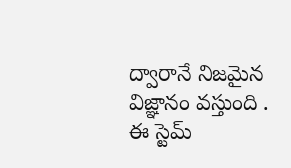ద్వారానే నిజమైన విజ్ఞానం వస్తుంది . ఈ స్టెమ్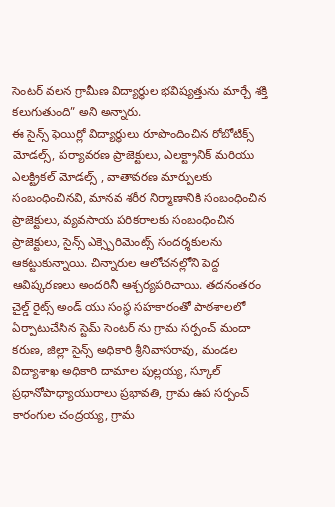సెంటర్ వలన గ్రామీణ విద్యార్థుల భవిష్యత్తును మార్చే శక్తి కలుగుతుంది” అని అన్నారు.
ఈ సైన్స్ ఫెయిర్లో విద్యార్థులు రూపొందించిన రోబోటిక్స్ మోడల్స్, పర్యావరణ ప్రాజెక్టులు, ఎలక్ట్రానిక్ మరియు ఎలక్ట్రికల్ మోడల్స్ , వాతావరణ మార్పులకు సంబంధించినవి, మానవ శరీర నిర్మాణానికి సంబంధించిన ప్రాజెక్టులు, వ్యవసాయ పరికరాలకు సంబంధించిన ప్రాజెక్టులు, సైన్స్ ఎక్స్పెరిమెంట్స్ సందర్శకులను ఆకట్టుకున్నాయి. చిన్నారుల ఆలోచనల్లోని పెద్ద ఆవిష్కరణలు అందరినీ ఆశ్చర్యపరిచాయి. తదనంతరం చైల్డ్ రైట్స్ అండ్ యు సంస్థ సహకారంతో పాఠశాలలో ఏర్పాటుచేసిన స్టెమ్ సెంటర్ ను గ్రామ సర్పంచ్ మందా కరుణ, జిల్లా సైన్స్ అధికారి శ్రీనివాసరావు, మండల విద్యాశాఖ అధికారి దామాల పుల్లయ్య, స్కూల్ ప్రధానోపాధ్యాయురాలు ప్రభావతి, గ్రామ ఉప సర్పంచ్ కారంగుల చంద్రయ్య, గ్రామ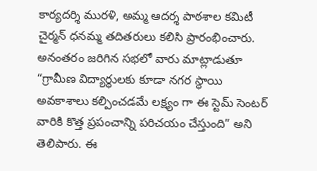కార్యదర్శి మురళి, అమ్మ ఆదర్శ పాఠశాల కమిటీ చైర్మన్ ధనమ్మ తదితరులు కలిసి ప్రారంభించారు. అనంతరం జరిగిన సభలో వారు మాట్లాడుతూ “గ్రామీణ విద్యార్థులకు కూడా నగర స్థాయి అవకాశాలు కల్పించడమే లక్ష్యం గా ఈ స్టెమ్ సెంటర్ వారికి కొత్త ప్రపంచాన్ని పరిచయం చేస్తుంది” అని తెలిపారు. ఈ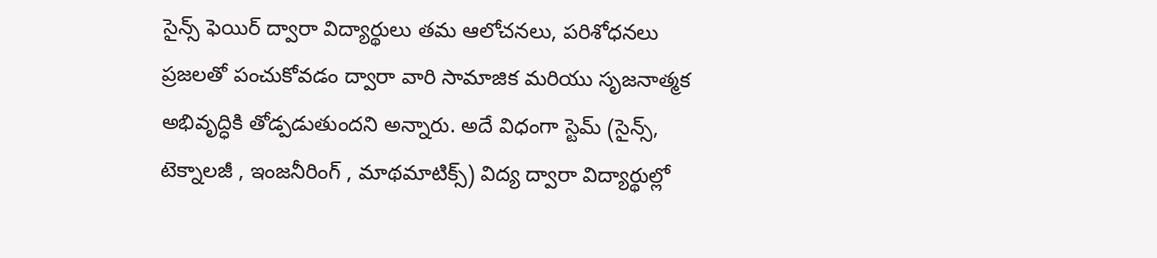సైన్స్ ఫెయిర్ ద్వారా విద్యార్థులు తమ ఆలోచనలు, పరిశోధనలు ప్రజలతో పంచుకోవడం ద్వారా వారి సామాజిక మరియు సృజనాత్మక అభివృద్ధికి తోడ్పడుతుందని అన్నారు. అదే విధంగా స్టెమ్ (సైన్స్, టెక్నాలజీ , ఇంజనీరింగ్ , మాథమాటిక్స్) విద్య ద్వారా విద్యార్థుల్లో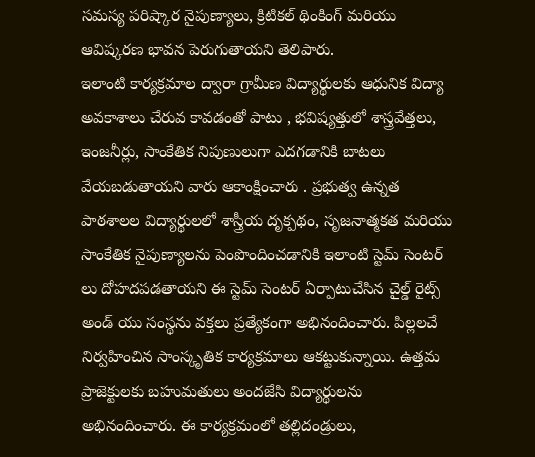సమస్య పరిష్కార నైపుణ్యాలు, క్రిటికల్ థింకింగ్ మరియు ఆవిష్కరణ భావన పెరుగుతాయని తెలిపారు.
ఇలాంటి కార్యక్రమాల ద్వారా గ్రామీణ విద్యార్థులకు ఆధునిక విద్యా అవకాశాలు చేరువ కావడంతో పాటు , భవిష్యత్తులో శాస్త్రవేత్తలు, ఇంజనీర్లు, సాంకేతిక నిపుణులుగా ఎదగడానికి బాటలు వేయబడుతాయని వారు ఆకాంక్షించారు . ప్రభుత్వ ఉన్నత పాఠశాలల విద్యార్థులలో శాస్త్రీయ దృక్పథం, సృజనాత్మకత మరియు సాంకేతిక నైపుణ్యాలను పెంపొందించడానికి ఇలాంటి స్టెమ్ సెంటర్ లు దోహదపడతాయని ఈ స్టెమ్ సెంటర్ ఏర్పాటుచేసిన చైల్డ్ రైట్స్ అండ్ యు సంస్థను వక్తలు ప్రత్యేకంగా అభినందించారు. పిల్లలచే నిర్వహించిన సాంస్కృతిక కార్యక్రమాలు ఆకట్టుకున్నాయి. ఉత్తమ ప్రాజెక్టులకు బహుమతులు అందజేసి విద్యార్థులను అభినందించారు. ఈ కార్యక్రమంలో తల్లిదండ్రులు,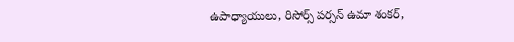ఉపాధ్యాయులు, రిసోర్స్ పర్సన్ ఉమా శంకర్,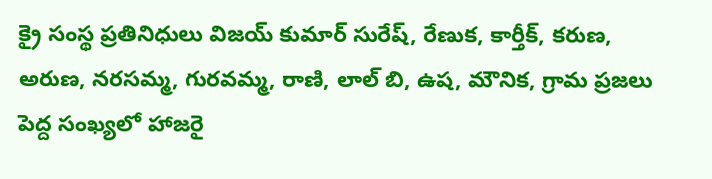క్రై సంస్థ ప్రతినిధులు విజయ్ కుమార్ సురేష్, రేణుక, కార్తీక్, కరుణ, అరుణ, నరసమ్మ, గురవమ్మ, రాణి, లాల్ బి, ఉష, మౌనిక, గ్రామ ప్రజలు పెద్ద సంఖ్యలో హాజరై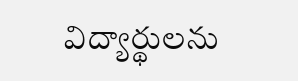విద్యార్థులను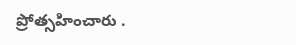ప్రోత్సహించారు .